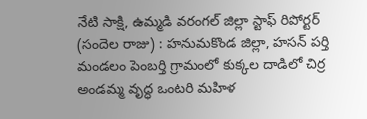నేటి సాక్షి, ఉమ్మడి వరంగల్ జిల్లా స్టాఫ్ రిపోర్టర్ (సందెల రాజు) : హనుమకొండ జిల్లా, హసన్ పర్తి మండలం పెంబర్తి గ్రామంలో కుక్కల దాడిలో చిర్ర అండమ్మ వృద్ధ ఒంటరి మహిళ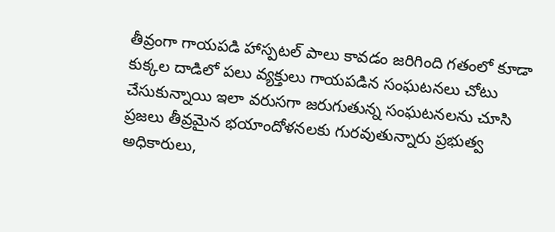తీవ్రంగా గాయపడి హాస్పటల్ పాలు కావడం జరిగింది గతంలో కూడా కుక్కల దాడిలో పలు వ్యక్తులు గాయపడిన సంఘటనలు చోటు చేసుకున్నాయి ఇలా వరుసగా జరుగుతున్న సంఘటనలను చూసి ప్రజలు తీవ్రమైన భయాందోళనలకు గురవుతున్నారు ప్రభుత్వ అధికారులు,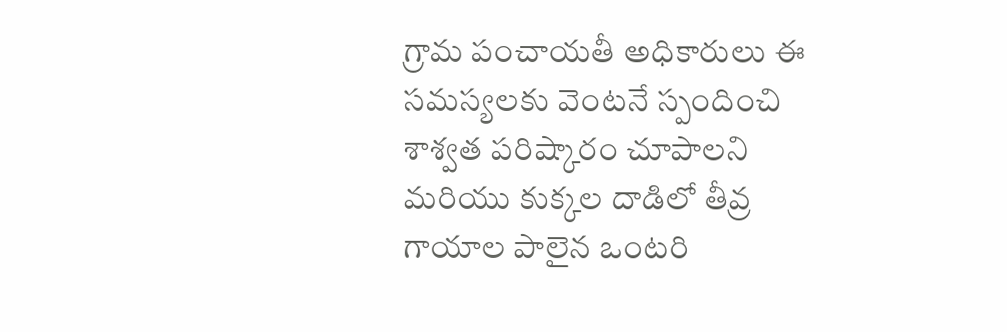గ్రామ పంచాయతీ అధికారులు ఈ సమస్యలకు వెంటనే స్పందించి శాశ్వత పరిష్కారం చూపాలని మరియు కుక్కల దాడిలో తీవ్ర గాయాల పాలైన ఒంటరి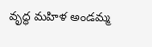వృద్ధ మహిళ అండమ్మ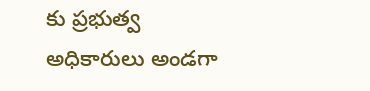కు ప్రభుత్వ అధికారులు అండగా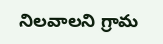నిలవాలని గ్రామ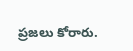ప్రజలు కోరారు.